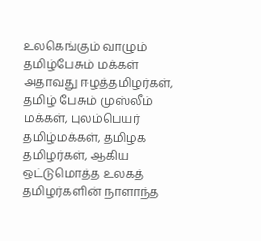உலகெங்கும் வாழும் தமிழ்பேசும் மக்கள் அதாவது ஈழத்தமிழர்கள், தமிழ் பேசும் முஸ்லீம் மக்கள், புலம்பெயர் தமிழ்மக்கள், தமிழக தமிழர்கள், ஆகிய ஒட்டுமொத்த உலகத் தமிழர்களின் நாளாந்த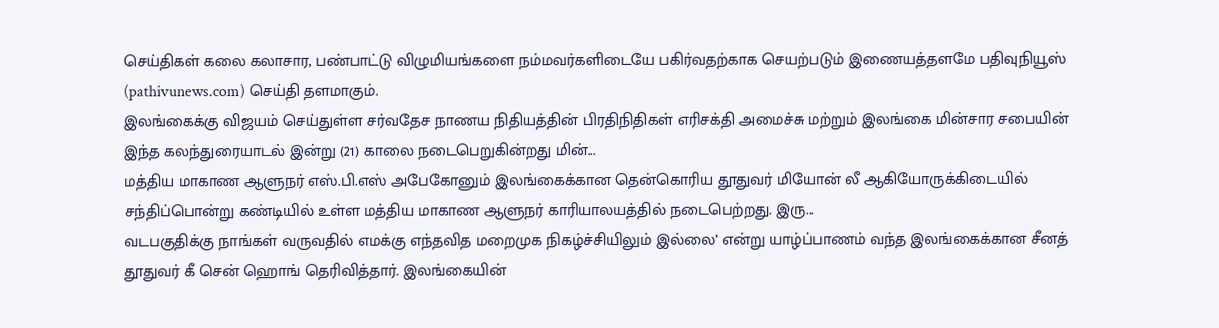செய்திகள் கலை கலாசார, பண்பாட்டு விழுமியங்களை நம்மவர்களிடையே பகிர்வதற்காக செயற்படும் இணையத்தளமே பதிவுநியூஸ் (pathivunews.com) செய்தி தளமாகும்.
இலங்கைக்கு விஜயம் செய்துள்ள சர்வதேச நாணய நிதியத்தின் பிரதிநிதிகள் எரிசக்தி அமைச்சு மற்றும் இலங்கை மின்சார சபையின் இந்த கலந்துரையாடல் இன்று (21) காலை நடைபெறுகின்றது மின்...
மத்திய மாகாண ஆளுநர் எஸ்.பி.எஸ் அபேகோனும் இலங்கைக்கான தென்கொரிய தூதுவர் மியோன் லீ ஆகியோருக்கிடையில் சந்திப்பொன்று கண்டியில் உள்ள மத்திய மாகாண ஆளுநர் காரியாலயத்தில் நடைபெற்றது. இரு...
வடபகுதிக்கு நாங்கள் வருவதில் எமக்கு எந்தவித மறைமுக நிகழ்ச்சியிலும் இல்லை’ என்று யாழ்ப்பாணம் வந்த இலங்கைக்கான சீனத் தூதுவர் கீ சென் ஹொங் தெரிவித்தார். இலங்கையின்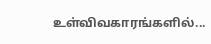உள்விவகாரங்களில்...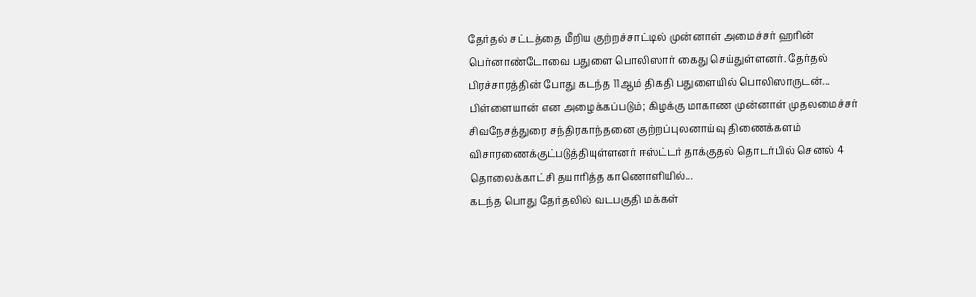தேர்தல் சட்டத்தை மீறிய குற்றச்சாட்டில் முன்னாள் அமைச்சர் ஹரின் பெர்னாண்டோவை பதுளை பொலிஸார் கைது செய்துள்ளனர். தேர்தல் பிரச்சாரத்தின் போது கடந்த 11ஆம் திகதி பதுளையில் பொலிஸாருடன்...
பிள்ளையான் என அழைக்கப்படும்; கிழக்கு மாகாண முன்னாள் முதலமைச்சர் சிவநேசத்துரை சந்திரகாந்தனை குற்றப்புலனாய்வு திணைக்களம் விசாரணைக்குட்படுத்தியுள்ளனர் ஈஸ்ட்டர் தாக்குதல் தொடர்பில் செனல் 4 தொலைக்காட்சி தயாரித்த காணொளியில்...
கடந்த பொது தேர்தலில் வடபகுதி மக்கள்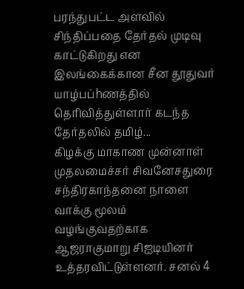பரந்துபட்ட அளவில் சிந்திப்பதை தேர்தல் முடிவு காட்டுகிறது என இலங்கைக்கான சீன தூதுவர் யாழ்பப்hணத்தில் தெரிவித்துள்ளார் கடந்த தேர்தலில் தமிழ்...
கிழக்கு மாகாண முன்னாள் முதலமைச்சர் சிவனேசதுரை சந்திரகாந்தனை நாளை வாக்கு மூலம் வழங்குவதற்காக ஆஜராகுமாறு சிஐடியினர் உத்தரவிட்டுள்ளனர். சனல் 4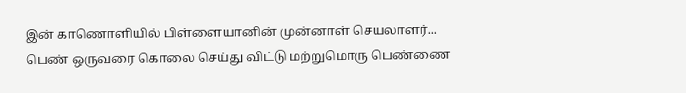இன் காணொளியில் பிள்ளையானின் முன்னாள் செயலாளர்...
பெண் ஒருவரை கொலை செய்து விட்டு மற்றுமொரு பெண்ணை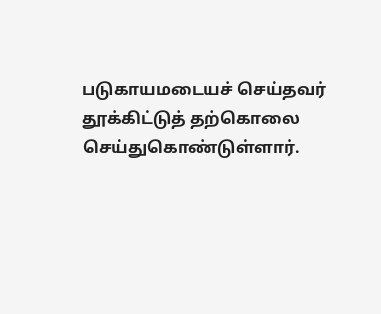படுகாயமடையச் செய்தவர் தூக்கிட்டுத் தற்கொலை செய்துகொண்டுள்ளார்.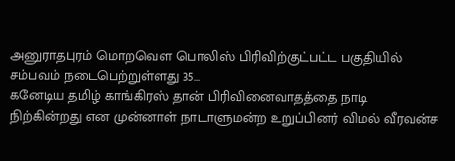அனுராதபுரம் மொறவௌ பொலிஸ் பிரிவிற்குட்பட்ட பகுதியில் சம்பவம் நடைபெற்றுள்ளது 35...
கனேடிய தமிழ் காங்கிரஸ் தான் பிரிவினைவாதத்தை நாடி நிற்கின்றது என முன்னாள் நாடாளுமன்ற உறுப்பினர் விமல் வீரவன்ச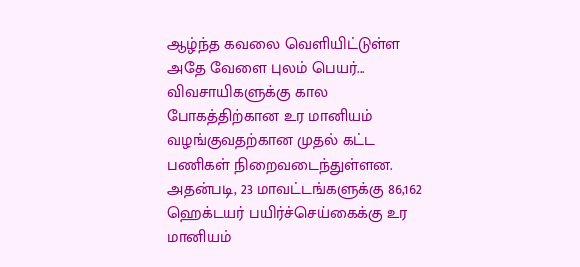ஆழ்ந்த கவலை வெளியிட்டுள்ள அதே வேளை புலம் பெயர்...
விவசாயிகளுக்கு கால போகத்திற்கான உர மானியம் வழங்குவதற்கான முதல் கட்ட பணிகள் நிறைவடைந்துள்ளன. அதன்படி, 23 மாவட்டங்களுக்கு 86,162 ஹெக்டயர் பயிர்ச்செய்கைக்கு உர மானியம்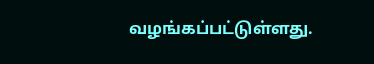வழங்கப்பட்டுள்ளது.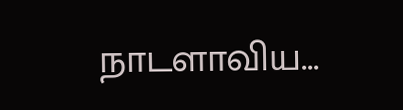நாடளாவிய...